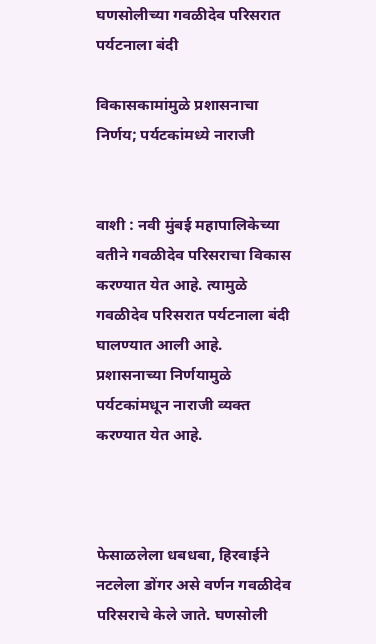घणसोलीच्या गवळीदेव परिसरात पर्यटनाला बंदी

विकासकामांमुळे प्रशासनाचा निर्णय; पर्यटकांमध्ये नाराजी


वाशी : नवी मुंबई महापालिकेच्या वतीने गवळीदेव परिसराचा विकास करण्यात येत आहे. त्यामुळे गवळीदेव परिसरात पर्यटनाला बंदी घालण्यात आली आहे. प्रशासनाच्या निर्णयामुळे पर्यटकांमधून नाराजी व्यक्त करण्यात येत आहे.



फेसाळलेला धबधबा, हिरवाईने नटलेला डोंगर असे वर्णन गवळीदेव परिसराचे केले जाते. घणसोली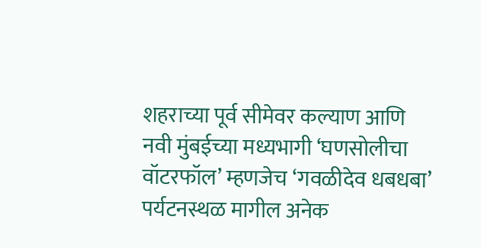शहराच्या पूर्व सीमेवर कल्याण आणि नवी मुंबईच्या मध्यभागी ‘घणसोलीचा वॉटरफॉल’ म्हणजेच ‘गवळीदेव धबधबा’ पर्यटनस्थळ मागील अनेक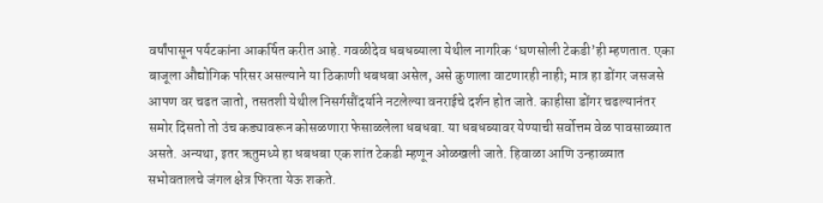वर्षांपासून पर्यटकांना आकर्षित करीत आहे. गवळीदेव धबधब्याला येथील नागरिक ‘घणसोली टेकडी’ही म्हणतात. एका बाजूला औद्योगिक परिसर असल्याने या ठिकाणी धबधबा असेल, असे कुणाला वाटणारही नाही; मात्र हा डोंगर जसजसे आपण वर चढत जातो, तसतशी येथील निसर्गसौंदर्याने नटलेल्या वनराईचे दर्शन होत जाते. काहीसा डोंगर चढल्यानंतर समोर दिसतो तो उंच कड्यावरून कोसळणारा फेसाळलेला धबधबा. या धबधब्यावर येण्याची सर्वोत्तम वेळ पावसाळ्यात असते. अन्यथा, इतर ऋतुमध्ये हा धबधबा एक शांत टेकडी म्हणून ओळखली जाते. हिवाळा आणि उन्हाळ्यात सभोवतालचे जंगल क्षेत्र फिरता येऊ शकते.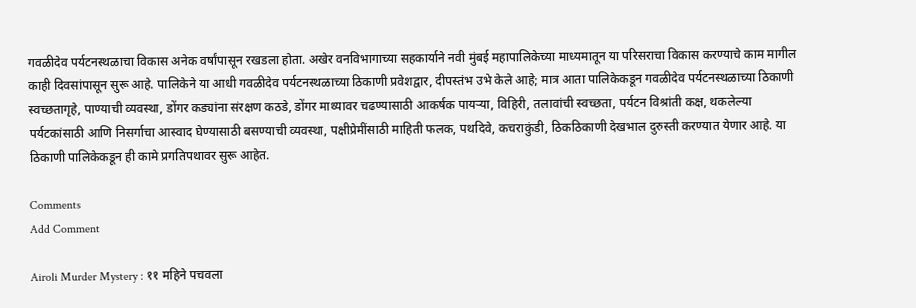गवळीदेव पर्यटनस्थळाचा विकास अनेक वर्षांपासून रखडला होता. अखेर वनविभागाच्या सहकार्याने नवी मुंबई महापालिकेच्या माध्यमातून या परिसराचा विकास करण्याचे काम मागील काही दिवसांपासून सुरू आहे. पालिकेने या आधी गवळीदेव पर्यटनस्थळाच्या ठिकाणी प्रवेशद्वार, दीपस्तंभ उभे केले आहे; मात्र आता पालिकेकडून गवळीदेव पर्यटनस्थळाच्या ठिकाणी स्वच्छतागृहे, पाण्याची व्यवस्था, डोंगर कड्यांना संरक्षण कठडे, डोंगर माथ्यावर चढण्यासाठी आकर्षक पायऱ्या, विहिरी, तलावांची स्वच्छता, पर्यटन विश्रांती कक्ष, थकलेल्या पर्यटकांसाठी आणि निसर्गाचा आस्वाद घेण्यासाठी बसण्याची व्यवस्था, पक्षीप्रेमींसाठी माहिती फलक, पथदिवे, कचराकुंडी, ठिकठिकाणी देखभाल दुरुस्ती करण्यात येणार आहे. या ठिकाणी पालिकेकडून ही कामे प्रगतिपथावर सुरू आहेत.

Comments
Add Comment

Airoli Murder Mystery : ११ महिने पचवला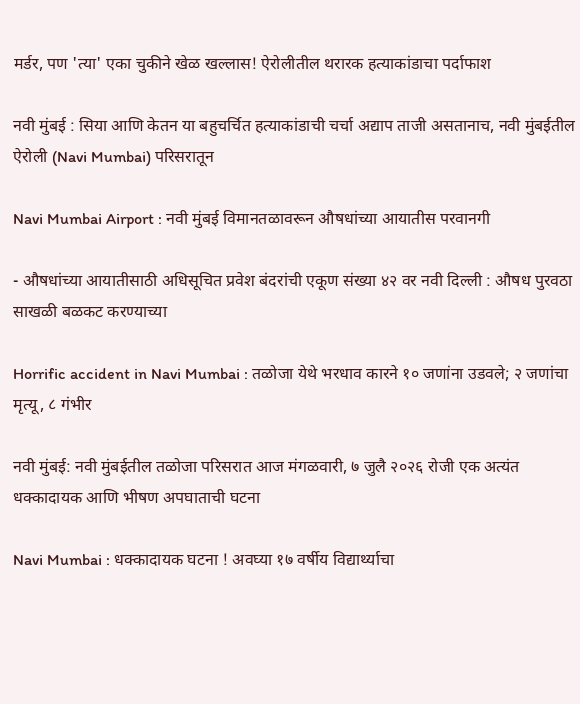मर्डर, पण 'त्या' एका चुकीने खेळ खल्लास! ऐरोलीतील थरारक हत्याकांडाचा पर्दाफाश

नवी मुंबई : सिया आणि केतन या बहुचर्चित हत्याकांडाची चर्चा अद्याप ताजी असतानाच, नवी मुंबईतील ऐरोली (Navi Mumbai) परिसरातून

Navi Mumbai Airport : नवी मुंबई विमानतळावरून औषधांच्या आयातीस परवानगी

- औषधांच्या आयातीसाठी अधिसूचित प्रवेश बंदरांची एकूण संख्या ४२ वर नवी दिल्ली : औषध पुरवठा साखळी बळकट करण्याच्या

Horrific accident in Navi Mumbai : तळोजा येथे भरधाव कारने १० जणांना उडवले; २ जणांचा मृत्यू, ८ गंभीर

नवी मुंबई: नवी मुंबईतील तळोजा परिसरात आज मंगळवारी, ७ जुलै २०२६ रोजी एक अत्यंत धक्कादायक आणि भीषण अपघाताची घटना

Navi Mumbai : धक्कादायक घटना ! अवघ्या १७ वर्षीय विद्यार्थ्याचा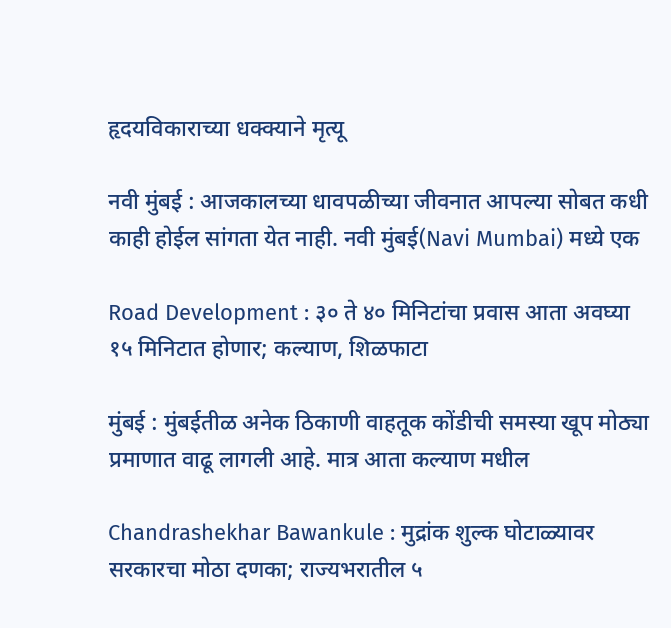हृदयविकाराच्या धक्क्याने मृत्यू

नवी मुंबई : आजकालच्या धावपळीच्या जीवनात आपल्या सोबत कधी काही होईल सांगता येत नाही. नवी मुंबई(Navi Mumbai) मध्ये एक

Road Development : ३० ते ४० मिनिटांचा प्रवास आता अवघ्या १५ मिनिटात होणार; कल्याण, शिळफाटा

मुंबई : मुंबईतीळ अनेक ठिकाणी वाहतूक कोंडीची समस्या खूप मोठ्या प्रमाणात वाढू लागली आहे. मात्र आता कल्याण मधील

Chandrashekhar Bawankule : मुद्रांक शुल्क घोटाळ्यावर सरकारचा मोठा दणका; राज्यभरातील ५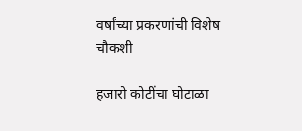वर्षांच्या प्रकरणांची विशेष चौकशी

हजारो कोटींचा घोटाळा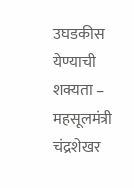उघडकीस येण्याची शक्यता – महसूलमंत्री चंद्रशेखर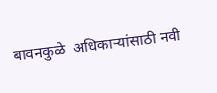बावनकुळे  अधिकाऱ्यांसाठी नवी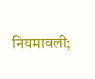नियमावली;